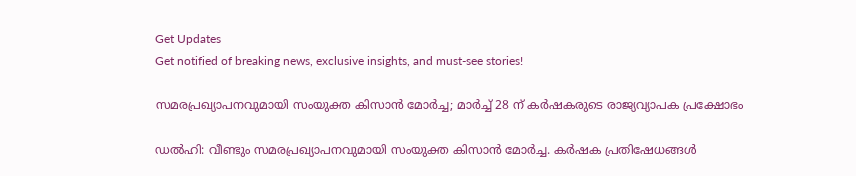Get Updates
Get notified of breaking news, exclusive insights, and must-see stories!

സമരപ്രഖ്യാപനവുമായി സംയുക്ത കിസാന്‍ മോര്‍ച്ച; മാര്‍ച്ച് 28 ന് കര്‍ഷകരുടെ രാജ്യവ്യാപക പ്രക്ഷോഭം

ഡല്‍ഹി: വീണ്ടും സമരപ്രഖ്യാപനവുമായി സംയുക്ത കിസാന്‍ മോര്‍ച്ച. കര്‍ഷക പ്രതിഷേധങ്ങള്‍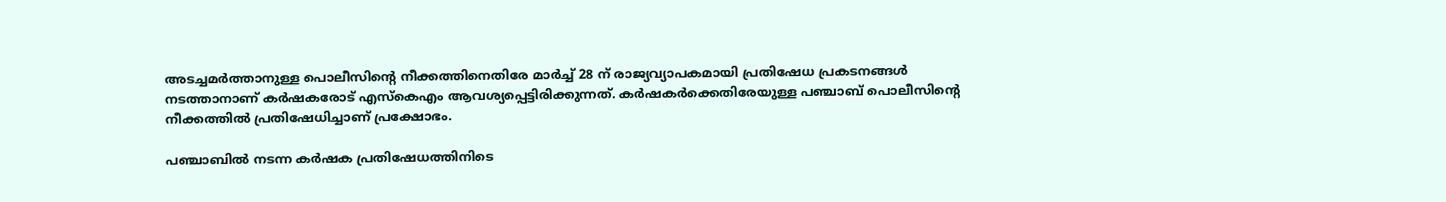അടച്ചമര്‍ത്താനുള്ള പൊലീസിന്റെ നീക്കത്തിനെതിരേ മാര്‍ച്ച് 28 ന് രാജ്യവ്യാപകമായി പ്രതിഷേധ പ്രകടനങ്ങള്‍ നടത്താനാണ് കര്‍ഷകരോട് എസ്‌കെഎം ആവശ്യപ്പെട്ടിരിക്കുന്നത്. കര്‍ഷകര്‍ക്കെതിരേയുള്ള പഞ്ചാബ് പൊലീസിന്റെ നീക്കത്തില്‍ പ്രതിഷേധിച്ചാണ് പ്രക്ഷോഭം.

പഞ്ചാബില്‍ നടന്ന കര്‍ഷക പ്രതിഷേധത്തിനിടെ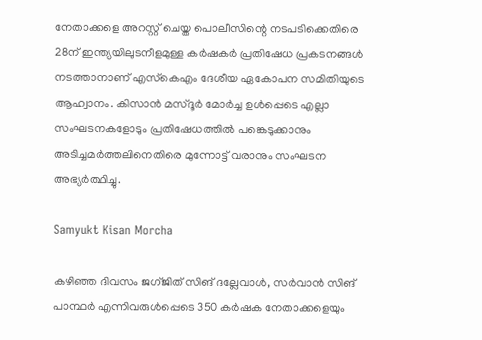നേതാക്കളെ അറസ്റ്റ് ചെയ്ത പൊലീസിന്റെ നടപടിക്കെതിരെ 28ന് ഇന്ത്യയിലുടനീളമുള്ള കര്‍ഷകര്‍ പ്രതിഷേധ പ്രകടനങ്ങള്‍ നടത്താനാണ് എസ്‌കെഎം ദേശീയ ഏകോപന സമിതിയുടെ ആഹ്വാനം. കിസാന്‍ മസ്ദൂര്‍ മോര്‍ച്ച ഉള്‍പ്പെടെ എല്ലാ സംഘടനകളോടും പ്രതിഷേധത്തില്‍ പങ്കെടുക്കാനും അടിച്ചമര്‍ത്തലിനെതിരെ മുന്നോട്ട് വരാനും സംഘടന അഭ്യര്‍ത്ഥിച്ചു.

Samyukt Kisan Morcha

കഴിഞ്ഞ ദിവസം ജഗ്ജിത് സിങ് ദല്ലേവാള്‍, സര്‍വാന്‍ സിങ് പാന്ഥര്‍ എന്നിവരുള്‍പ്പെടെ 350 കര്‍ഷക നേതാക്കളെയും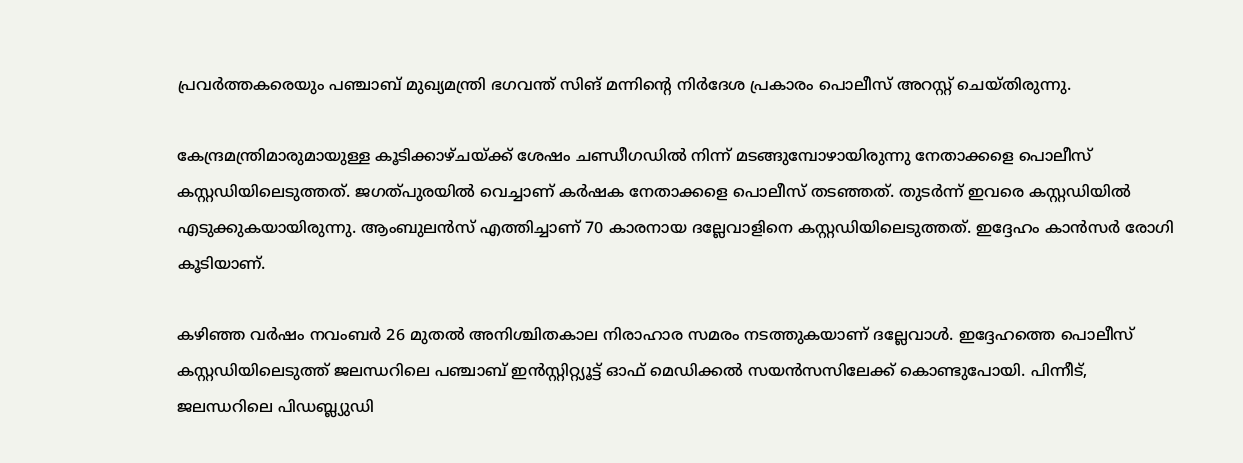പ്രവര്‍ത്തകരെയും പഞ്ചാബ് മുഖ്യമന്ത്രി ഭഗവന്ത് സിങ് മന്നിന്റെ നിര്‍ദേശ പ്രകാരം പൊലീസ് അറസ്റ്റ് ചെയ്തിരുന്നു.

കേന്ദ്രമന്ത്രിമാരുമായുള്ള കൂടിക്കാഴ്ചയ്ക്ക് ശേഷം ചണ്ഡീഗഡില്‍ നിന്ന് മടങ്ങുമ്പോഴായിരുന്നു നേതാക്കളെ പൊലീസ് കസ്റ്റഡിയിലെടുത്തത്. ജഗത്പുരയില്‍ വെച്ചാണ് കര്‍ഷക നേതാക്കളെ പൊലീസ് തടഞ്ഞത്. തുടര്‍ന്ന് ഇവരെ കസ്റ്റഡിയില്‍ എടുക്കുകയായിരുന്നു. ആംബുലന്‍സ് എത്തിച്ചാണ് 70 കാരനായ ദല്ലേവാളിനെ കസ്റ്റഡിയിലെടുത്തത്. ഇദ്ദേഹം കാന്‍സര്‍ രോഗി കൂടിയാണ്.

കഴിഞ്ഞ വര്‍ഷം നവംബര്‍ 26 മുതല്‍ അനിശ്ചിതകാല നിരാഹാര സമരം നടത്തുകയാണ് ദല്ലേവാള്‍. ഇദ്ദേഹത്തെ പൊലീസ് കസ്റ്റഡിയിലെടുത്ത് ജലന്ധറിലെ പഞ്ചാബ് ഇന്‍സ്റ്റിറ്റ്യൂട്ട് ഓഫ് മെഡിക്കല്‍ സയന്‍സസിലേക്ക് കൊണ്ടുപോയി. പിന്നീട്, ജലന്ധറിലെ പിഡബ്ല്യുഡി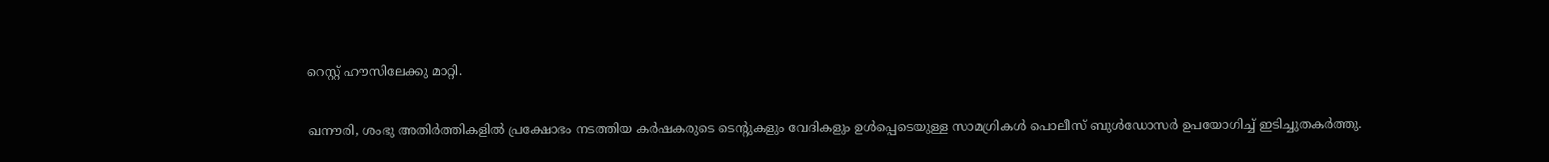റെസ്റ്റ് ഹൗസിലേക്കു മാറ്റി.

ഖനൗരി, ശംഭു അതിര്‍ത്തികളില്‍ പ്രക്ഷോഭം നടത്തിയ കര്‍ഷകരുടെ ടെന്റുകളും വേദികളും ഉള്‍പ്പെടെയുള്ള സാമഗ്രികള്‍ പൊലീസ് ബുള്‍ഡോസര്‍ ഉപയോഗിച്ച് ഇടിച്ചുതകര്‍ത്തു.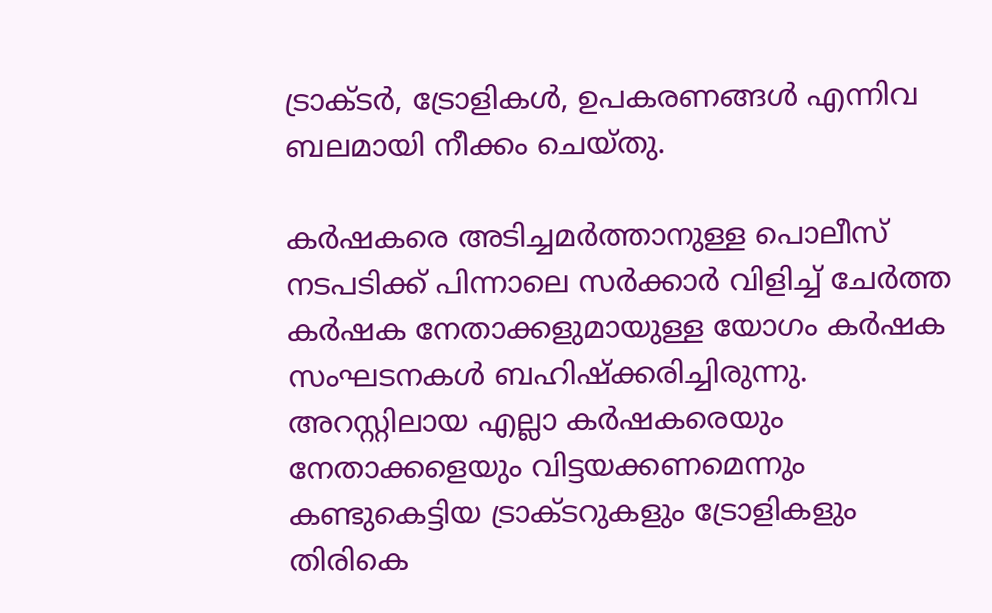ട്രാക്ടര്‍, ട്രോളികള്‍, ഉപകരണങ്ങള്‍ എന്നിവ ബലമായി നീക്കം ചെയ്തു.

കര്‍ഷകരെ അടിച്ചമര്‍ത്താനുള്ള പൊലീസ് നടപടിക്ക് പിന്നാലെ സര്‍ക്കാര്‍ വിളിച്ച് ചേര്‍ത്ത കര്‍ഷക നേതാക്കളുമായുള്ള യോഗം കര്‍ഷക സംഘടനകള്‍ ബഹിഷ്‌ക്കരിച്ചിരുന്നു. അറസ്റ്റിലായ എല്ലാ കര്‍ഷകരെയും നേതാക്കളെയും വിട്ടയക്കണമെന്നും കണ്ടുകെട്ടിയ ട്രാക്ടറുകളും ട്രോളികളും തിരികെ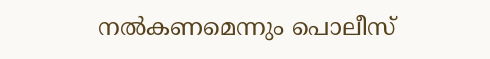നല്‍കണമെന്നും പൊലീസ്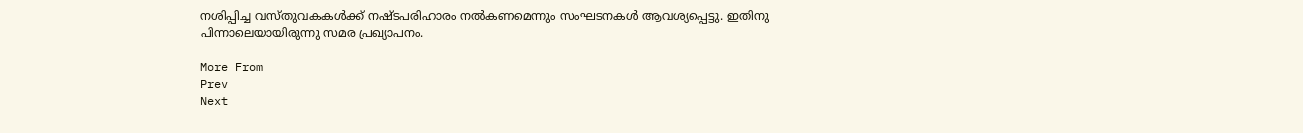നശിപ്പിച്ച വസ്തുവകകള്‍ക്ക് നഷ്ടപരിഹാരം നല്‍കണമെന്നും സംഘടനകള്‍ ആവശ്യപ്പെട്ടു. ഇതിനു പിന്നാലെയായിരുന്നു സമര പ്രഖ്യാപനം.

More From
Prev
Next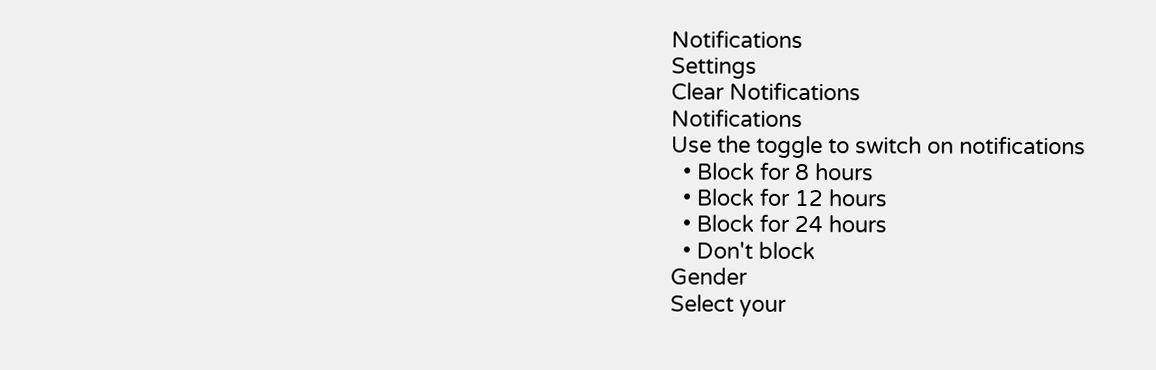Notifications
Settings
Clear Notifications
Notifications
Use the toggle to switch on notifications
  • Block for 8 hours
  • Block for 12 hours
  • Block for 24 hours
  • Don't block
Gender
Select your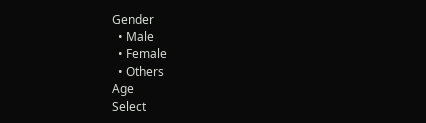Gender
  • Male
  • Female
  • Others
Age
Select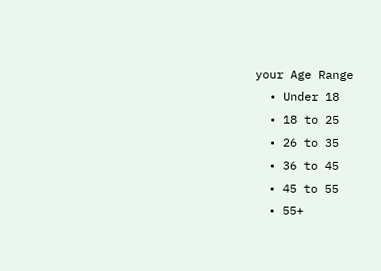your Age Range
  • Under 18
  • 18 to 25
  • 26 to 35
  • 36 to 45
  • 45 to 55
  • 55+